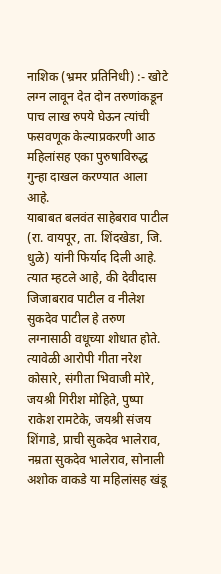नाशिक (भ्रमर प्रतिनिधी) :- खोटे लग्न लावून देत दोन तरुणांकडून पाच लाख रुपये घेऊन त्यांची फसवणूक केल्याप्रकरणी आठ महिलांसह एका पुरुषाविरुद्ध गुन्हा दाखल करण्यात आला आहे.
याबाबत बलवंत साहेबराव पाटील (रा. वायपूर, ता. शिंदखेडा, जि. धुळे) यांनी फिर्याद दिली आहे. त्यात म्हटले आहे, की देवीदास जिजाबराव पाटील व नीलेश सुकदेव पाटील हे तरुण लग्नासाठी वधूच्या शोधात होते. त्यावेळी आरोपी गीता नरेश कोसारे, संगीता भिवाजी मोरे, जयश्री गिरीश मोहिते, पुष्पा राकेश रामटेके, जयश्री संजय शिंगाडे, प्राची सुकदेव भालेराव, नम्रता सुकदेव भालेराव, सोनाली अशोक वाकडे या महिलांसह खंडू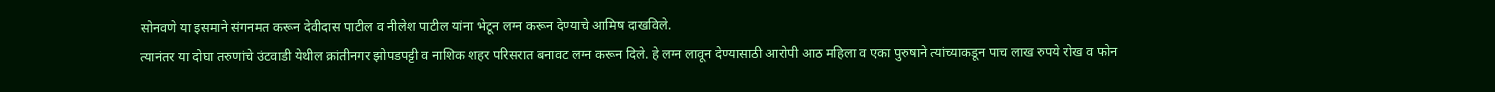सोनवणे या इसमाने संगनमत करून देवीदास पाटील व नीलेश पाटील यांना भेटून लग्न करून देण्याचे आमिष दाखविले.
त्यानंतर या दोघा तरुणांचे उंटवाडी येथील क्रांतीनगर झोपडपट्टी व नाशिक शहर परिसरात बनावट लग्न करून दिले. हे लग्न लावून देण्यासाठी आरोपी आठ महिला व एका पुरुषाने त्यांच्याकडून पाच लाख रुपये रोख व फोन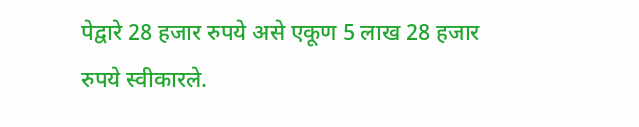पेद्वारे 28 हजार रुपये असे एकूण 5 लाख 28 हजार रुपये स्वीकारले.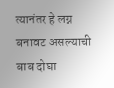त्यानंतर हे लग्न बनावट असल्याची बाब दोघा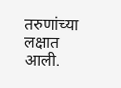तरुणांच्या लक्षात आली.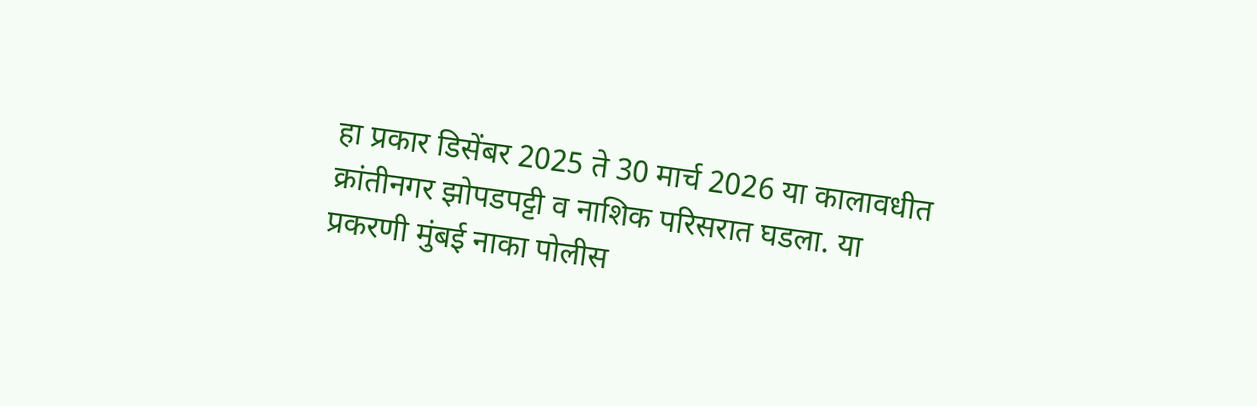हा प्रकार डिसेंबर 2025 ते 30 मार्च 2026 या कालावधीत क्रांतीनगर झोपडपट्टी व नाशिक परिसरात घडला. या प्रकरणी मुंबई नाका पोलीस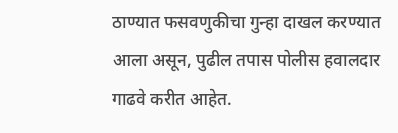ठाण्यात फसवणुकीचा गुन्हा दाखल करण्यात आला असून, पुढील तपास पोलीस हवालदार गाढवे करीत आहेत.